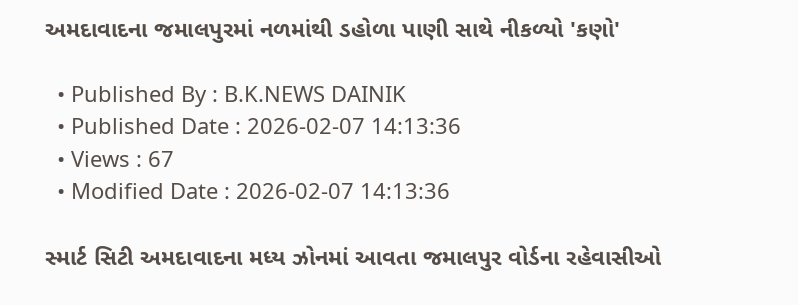અમદાવાદના જમાલપુરમાં નળમાંથી ડહોળા પાણી સાથે નીકળ્યો 'કણો'

  • Published By : B.K.NEWS DAINIK
  • Published Date : 2026-02-07 14:13:36
  • Views : 67
  • Modified Date : 2026-02-07 14:13:36

સ્માર્ટ સિટી અમદાવાદના મધ્ય ઝોનમાં આવતા જમાલપુર વોર્ડના રહેવાસીઓ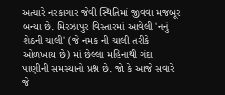અત્યારે નરકાગાર જેવી સ્થિતિમાં જીવવા મજબૂર બન્યા છે. મિરઝાપુર વિસ્તારમાં આવેલી 'નનું શેઠની ચાલી' (જે નમક ની ચાલી તરીકે ઓળખાય છે) માં છેલ્લા મહિનાથી ગંદા પાણીની સમસ્યાનો પ્રશ્ન છે. જો કે આજે સવારે જે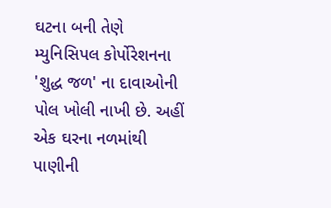ઘટના બની તેણે મ્યુનિસિપલ કોર્પોરેશનના 'શુદ્ધ જળ' ના દાવાઓની પોલ ખોલી નાખી છે. અહીં એક ઘરના નળમાંથી પાણીની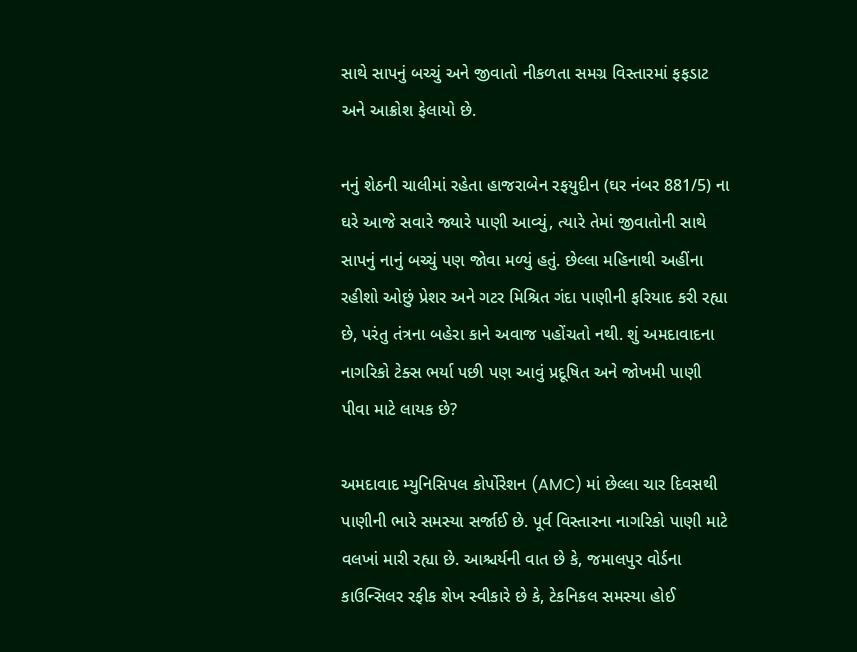સાથે સાપનું બચ્ચું અને જીવાતો નીકળતા સમગ્ર વિસ્તારમાં ફફડાટ અને આક્રોશ ફેલાયો છે.

નનું શેઠની ચાલીમાં રહેતા હાજરાબેન રફયુદીન (ઘર નંબર 881/5) ના ઘરે આજે સવારે જ્યારે પાણી આવ્યું, ત્યારે તેમાં જીવાતોની સાથે સાપનું નાનું બચ્ચું પણ જોવા મળ્યું હતું. છેલ્લા મહિનાથી અહીંના રહીશો ઓછું પ્રેશર અને ગટર મિશ્રિત ગંદા પાણીની ફરિયાદ કરી રહ્યા છે, પરંતુ તંત્રના બહેરા કાને અવાજ પહોંચતો નથી. શું અમદાવાદના નાગરિકો ટેક્સ ભર્યા પછી પણ આવું પ્રદૂષિત અને જોખમી પાણી પીવા માટે લાયક છે?

અમદાવાદ મ્યુનિસિપલ કોર્પોરેશન (AMC) માં છેલ્લા ચાર દિવસથી પાણીની ભારે સમસ્યા સર્જાઈ છે. પૂર્વ વિસ્તારના નાગરિકો પાણી માટે વલખાં મારી રહ્યા છે. આશ્ચર્યની વાત છે કે, જમાલપુર વોર્ડના કાઉન્સિલર રફીક શેખ સ્વીકારે છે કે, ટેકનિકલ સમસ્યા હોઈ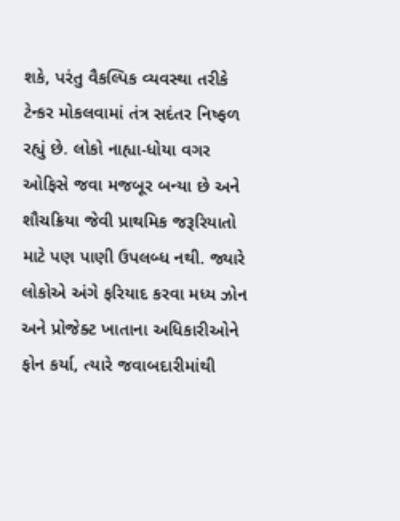શકે, પરંતુ વૈકલ્પિક વ્યવસ્થા તરીકે ટેન્કર મોકલવામાં તંત્ર સદંતર નિષ્ફળ રહ્યું છે. લોકો નાહ્યા-ધોયા વગર ઓફિસે જવા મજબૂર બન્યા છે અને શૌચક્રિયા જેવી પ્રાથમિક જરૂરિયાતો માટે પણ પાણી ઉપલબ્ધ નથી. જ્યારે લોકોએ અંગે ફરિયાદ કરવા મધ્ય ઝોન અને પ્રોજેક્ટ ખાતાના અધિકારીઓને ફોન કર્યા, ત્યારે જવાબદારીમાંથી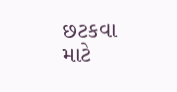છટકવા માટે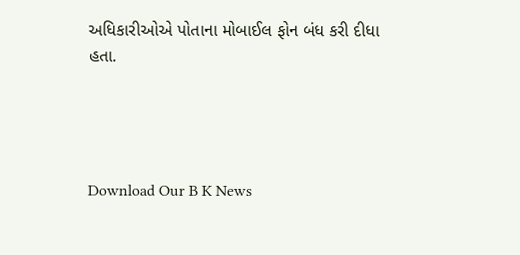અધિકારીઓએ પોતાના મોબાઈલ ફોન બંધ કરી દીધા હતા.




Download Our B K News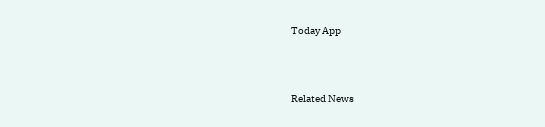Today App



Related News